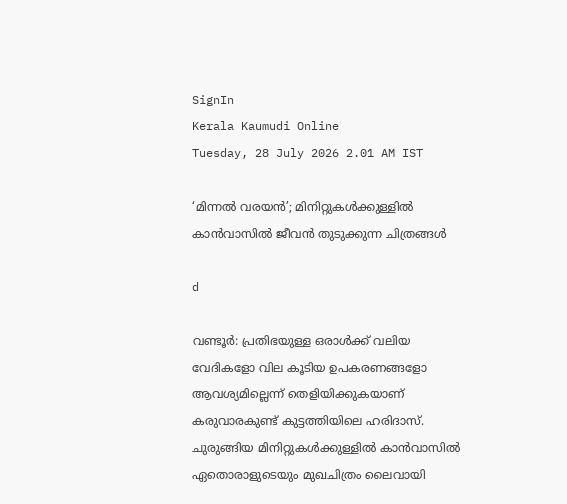SignIn
Kerala Kaumudi Online
Tuesday, 28 July 2026 2.01 AM IST

‘മിന്നൽ വരയൻ’; മിനിറ്റുകൾക്കുള്ളിൽ കാൻവാസിൽ ജീവൻ തുടുക്കുന്ന ചിത്രങ്ങൾ

d

വണ്ടൂർ: പ്രതിഭയുള്ള ഒരാൾക്ക് വലിയ വേദികളോ വില കൂടിയ ഉപകരണങ്ങളോ ആവശ്യമില്ലെന്ന് തെളിയിക്കുകയാണ് കരുവാരകുണ്ട് കുട്ടത്തിയിലെ ഹരിദാസ്. ചുരുങ്ങിയ മിനിറ്റുകൾക്കുള്ളിൽ കാൻവാസിൽ ഏതൊരാളുടെയും മുഖചിത്രം ലൈവായി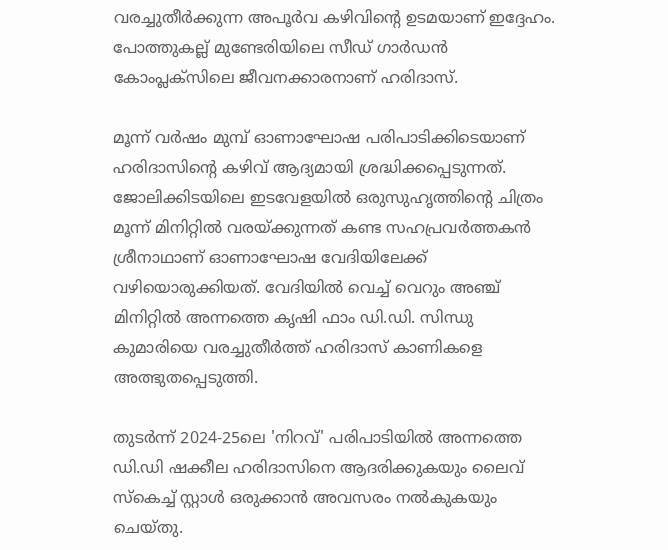വരച്ചുതീർക്കുന്ന അപൂർവ കഴിവിന്റെ ഉടമയാണ് ഇദ്ദേഹം. പോത്തുകല്ല് മുണ്ടേരിയിലെ സീഡ് ഗാർഡൻ കോംപ്ലക്സിലെ ജീവനക്കാരനാണ് ഹരിദാസ്.

മൂന്ന് വർഷം മുമ്പ് ഓണാഘോഷ പരിപാടിക്കിടെയാണ് ഹരിദാസിന്റെ കഴിവ് ആദ്യമായി ശ്രദ്ധിക്കപ്പെടുന്നത്. ജോലിക്കിടയിലെ ഇടവേളയിൽ ഒരുസുഹൃത്തിന്റെ ചിത്രം മൂന്ന് മിനിറ്റിൽ വരയ്ക്കുന്നത് കണ്ട സഹപ്രവർത്തകൻ ശ്രീനാഥാണ് ഓണാഘോഷ വേദിയിലേക്ക് വഴിയൊരുക്കിയത്. വേദിയിൽ വെച്ച് വെറും അഞ്ച് മിനിറ്റിൽ അന്നത്തെ കൃഷി ഫാം ഡി.ഡി. സിന്ധു കുമാരിയെ വരച്ചുതീർത്ത് ഹരിദാസ് കാണികളെ അത്ഭുതപ്പെടുത്തി.

തുടർന്ന് 2024-25ലെ 'നിറവ്' പരിപാടിയിൽ അന്നത്തെ ഡി.ഡി ഷക്കീല ഹരിദാസിനെ ആദരിക്കുകയും ലൈവ് സ്‌കെച്ച് സ്റ്റാൾ ഒരുക്കാൻ അവസരം നൽകുകയും ചെയ്തു.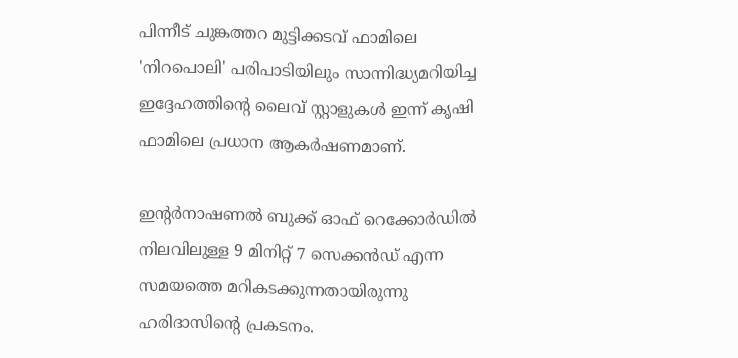പിന്നീട് ചുങ്കത്തറ മുട്ടിക്കടവ് ഫാമിലെ 'നിറപൊലി' പരിപാടിയിലും സാന്നിദ്ധ്യമറിയിച്ച ഇദ്ദേഹത്തിന്റെ ലൈവ് സ്റ്റാളുകൾ ഇന്ന് കൃഷി ഫാമിലെ പ്രധാന ആകർഷണമാണ്.

ഇന്റർനാഷണൽ ബുക്ക് ഓഫ് റെക്കോർഡിൽ നിലവിലുള്ള 9 മിനിറ്റ് 7 സെക്കൻഡ് എന്ന സമയത്തെ മറികടക്കുന്നതായിരുന്നു ഹരിദാസിന്റെ പ്രകടനം.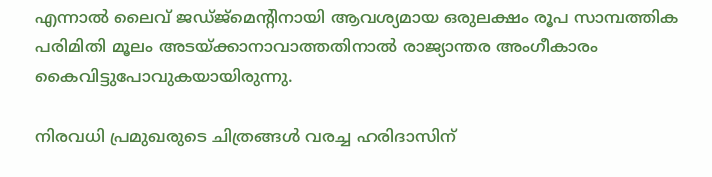എന്നാൽ ലൈവ് ജഡ്ജ്‌മെന്റിനായി ആവശ്യമായ ഒരുലക്ഷം രൂപ സാമ്പത്തിക പരിമിതി മൂലം അടയ്ക്കാനാവാത്തതിനാൽ രാജ്യാന്തര അംഗീകാരം കൈവിട്ടുപോവുകയായിരുന്നു.

നിരവധി പ്രമുഖരുടെ ചിത്രങ്ങൾ വരച്ച ഹരിദാസിന്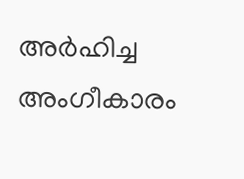അർഹിച്ച അംഗീകാരം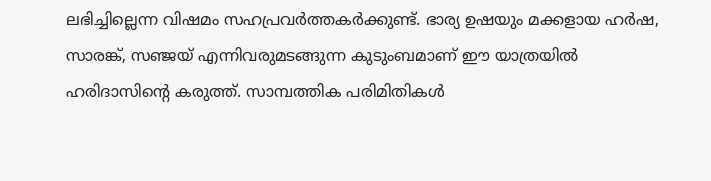ലഭിച്ചില്ലെന്ന വിഷമം സഹപ്രവർത്തകർക്കുണ്ട്. ഭാര്യ ഉഷയും മക്കളായ ഹർഷ, സാരങ്ക്, സഞ്ജയ് എന്നിവരുമടങ്ങുന്ന കുടുംബമാണ് ഈ യാത്രയിൽ ഹരിദാസിന്റെ കരുത്ത്. സാമ്പത്തിക പരിമിതികൾ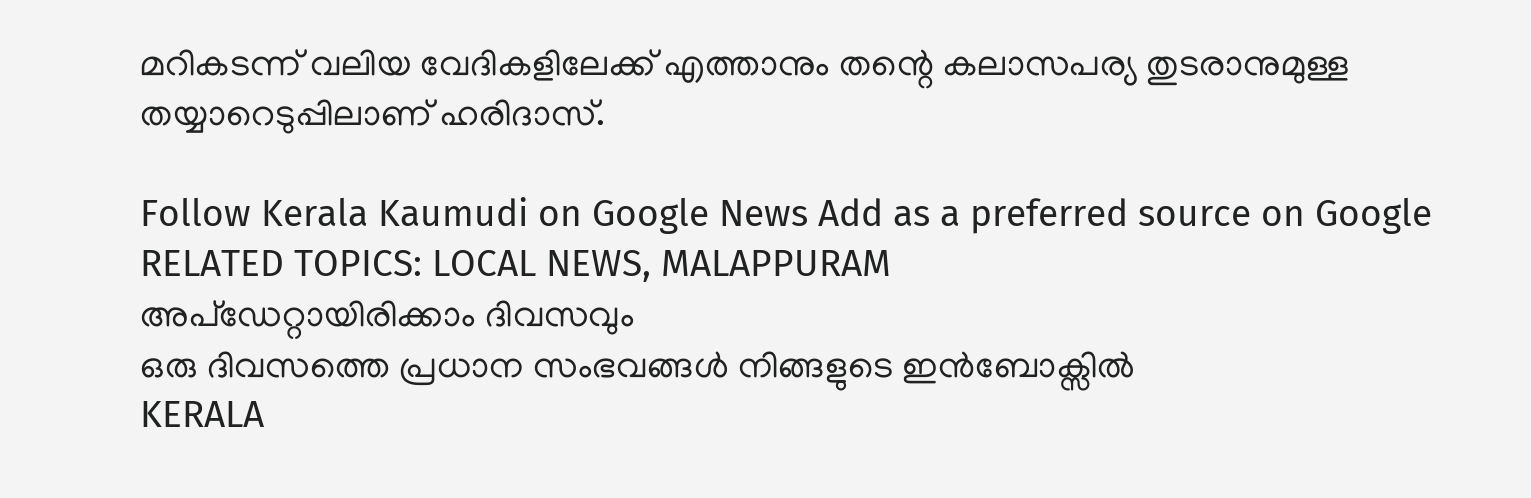മറികടന്ന് വലിയ വേദികളിലേക്ക് എത്താനും തന്റെ കലാസപര്യ തുടരാനുമുള്ള തയ്യാറെടുപ്പിലാണ് ഹരിദാസ്.

Follow Kerala Kaumudi on Google News Add as a preferred source on Google
RELATED TOPICS: LOCAL NEWS, MALAPPURAM
അപ്ഡേറ്റായിരിക്കാം ദിവസവും
ഒരു ദിവസത്തെ പ്രധാന സംഭവങ്ങൾ നിങ്ങളുടെ ഇൻബോക്സിൽ
KERALA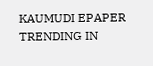KAUMUDI EPAPER
TRENDING IN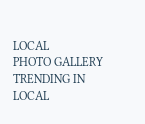LOCAL
PHOTO GALLERY
TRENDING IN LOCAL